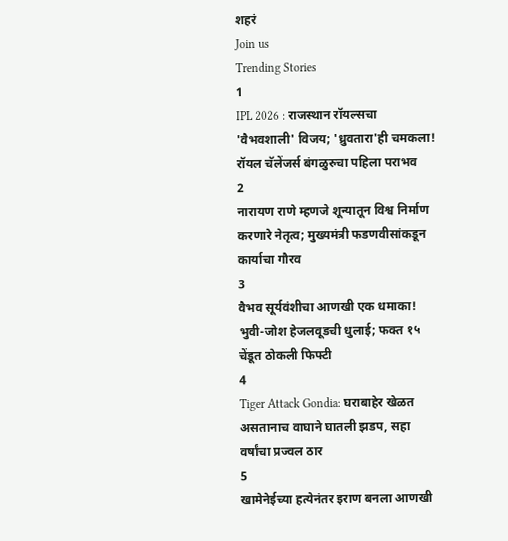शहरं
Join us
Trending Stories
1
IPL 2026 : राजस्थान रॉयल्सचा 'वैभवशाली' विजय; 'ध्रुवतारा'ही चमकला! रॉयल चॅलेंजर्स बंगळुरुचा पहिला पराभव
2
नारायण राणे म्हणजे शून्यातून विश्व निर्माण करणारे नेतृत्व; मुख्यमंत्री फडणवीसांकडून कार्याचा गौरव
3
वैभव सूर्यवंशीचा आणखी एक धमाका! भुवी-जोश हेजलवूडची धुलाई; फक्त १५ चेंडूत ठोकली फिफ्टी
4
Tiger Attack Gondia: घराबाहेर खेळत असतानाच वाघाने घातली झडप, सहा वर्षांचा प्रज्वल ठार
5
खामेनेईच्या हत्येनंतर इराण बनला आणखी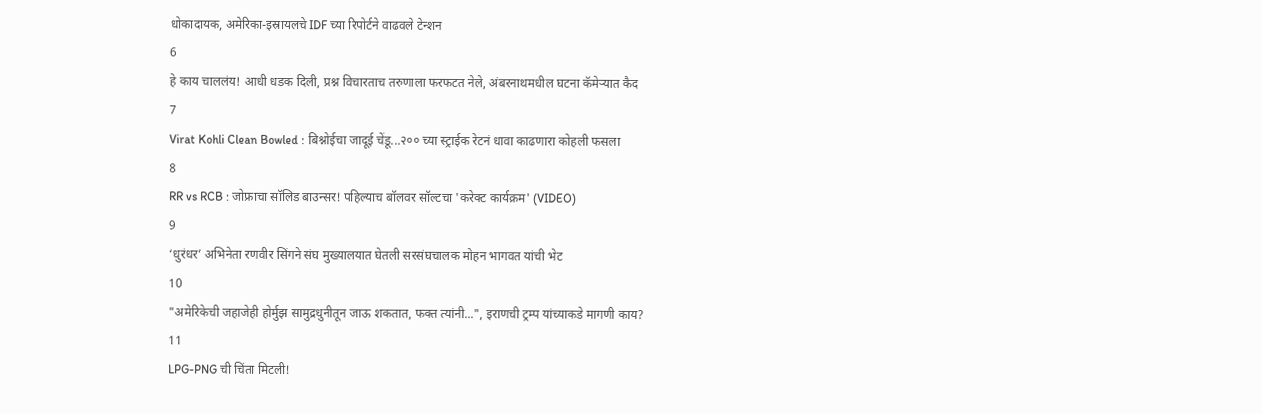धोकादायक, अमेरिका-इस्रायलचे IDF च्या रिपोर्टने वाढवले टेन्शन
6
हे काय चाललंय! आधी धडक दिली, प्रश्न विचारताच तरुणाला फरफटत नेले, अंबरनाथमधील घटना कॅमेऱ्यात कैद
7
Virat Kohli Clean Bowled : बिश्नोईचा जादूई चेंडू...२०० च्या स्ट्राईक रेटनं धावा काढणारा कोहली फसला
8
RR vs RCB : जोफ्राचा सॉलिड बाउन्सर! पहिल्याच बॉलवर सॉल्टचा 'करेक्ट कार्यक्रम' (VIDEO)
9
‘धुरंधर’ अभिनेता रणवीर सिंगने संघ मुख्यालयात घेतली सरसंघचालक मोहन भागवत यांची भेट
10
"अमेरिकेची जहाजेही होर्मुझ सामुद्रधुनीतून जाऊ शकतात, फक्त त्यांनी...", इराणची ट्रम्प यांच्याकडे मागणी काय?
11
LPG-PNG ची चिंता मिटली!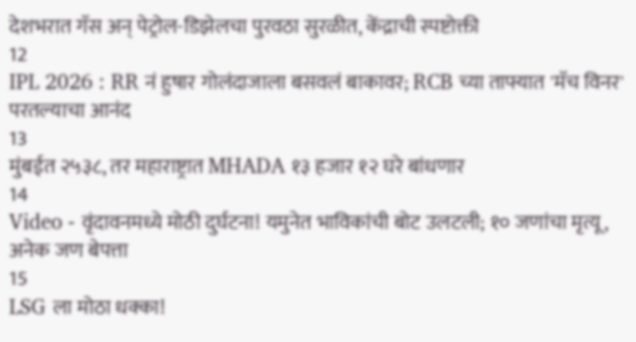देशभरात गॅस अन् पेट्रोल-डिझेलचा पुरवठा सुरळीत, केंद्राची स्पष्टोक्ती
12
IPL 2026 : RR नं हुषार गोलंदाजाला बसवलं बाकावर; RCB च्या ताफ्यात 'मॅच विनर' परतल्याचा आनंद
13
मुंबईत २५३८, तर महाराष्ट्रात MHADA १३ हजार १२ घरे बांधणार
14
Video - वृंदावनमध्ये मोठी दुर्घटना! यमुनेत भाविकांची बोट उलटली; १० जणांचा मृत्यू, अनेक जण बेपत्ता
15
LSG ला मोठा धक्का!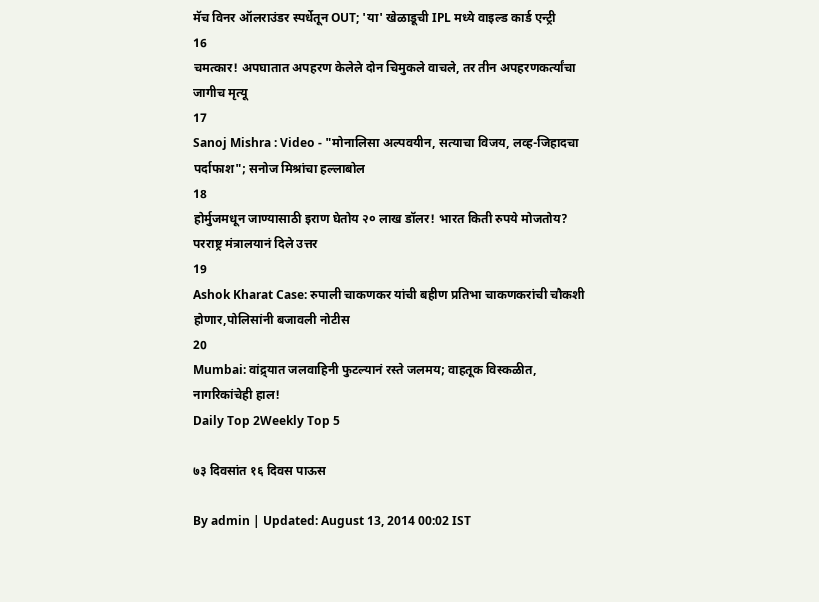मॅच विनर ऑलराउंडर स्पर्धेतून OUT; 'या' खेळाडूची IPL मध्ये वाइल्ड कार्ड एन्ट्री
16
चमत्कार! अपघातात अपहरण केलेले दोन चिमुकले वाचले, तर तीन अपहरणकर्त्यांचा जागीच मृत्यू
17
Sanoj Mishra : Video - "मोनालिसा अल्पवयीन, सत्याचा विजय, लव्ह-जिहादचा पर्दाफाश"; सनोज मिश्रांचा हल्लाबोल
18
होर्मुजमधून जाण्यासाठी इराण घेतोय २० लाख डॉलर! भारत किती रुपये मोजतोय? परराष्ट्र मंत्रालयानं दिले उत्तर
19
Ashok Kharat Case: रुपाली चाकणकर यांची बहीण प्रतिभा चाकणकरांची चौकशी होणार,पोलिसांनी बजावली नोटीस
20
Mumbai: वांद्र्यात जलवाहिनी फुटल्यानं रस्ते जलमय; वाहतूक विस्कळीत, नागरिकांचेही हाल!
Daily Top 2Weekly Top 5

७३ दिवसांत १६ दिवस पाऊस

By admin | Updated: August 13, 2014 00:02 IST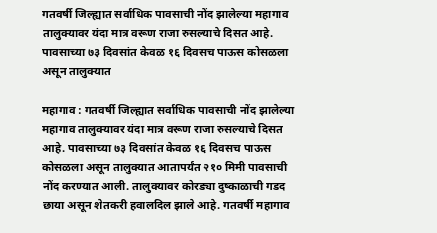गतवर्षी जिल्ह्यात सर्वाधिक पावसाची नोंद झालेल्या महागाव तालुक्यावर यंदा मात्र वरूण राजा रुसल्याचे दिसत आहे. पावसाच्या ७३ दिवसांत केवळ १६ दिवसच पाऊस कोसळला असून तालुक्यात

महागाव : गतवर्षी जिल्ह्यात सर्वाधिक पावसाची नोंद झालेल्या महागाव तालुक्यावर यंदा मात्र वरूण राजा रुसल्याचे दिसत आहे. पावसाच्या ७३ दिवसांत केवळ १६ दिवसच पाऊस कोसळला असून तालुक्यात आतापर्यंत २१० मिमी पावसाची नोंद करण्यात आली. तालुक्यावर कोरड्या दुष्काळाची गडद छाया असून शेतकरी हवालदिल झाले आहे. गतवर्षी महागाव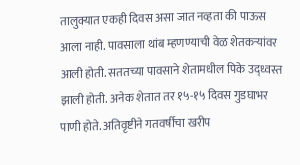तालुक्यात एकही दिवस असा जात नव्हता की पाऊस आला नाही. पावसाला थांब म्हणण्याची वेळ शेतकऱ्यांवर आली होती. सततच्या पावसाने शेतामधील पिके उद्ध्वस्त झाली होती. अनेक शेतात तर १५-१५ दिवस गुडघाभर पाणी होते. अतिवृष्टीने गतवर्षीचा खरीप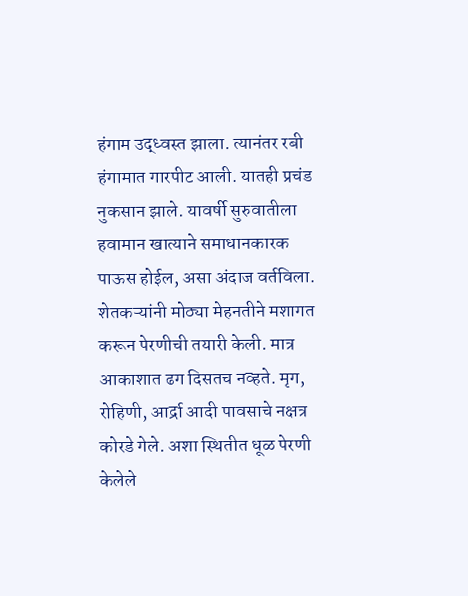हंगाम उद्ध्वस्त झाला. त्यानंतर रबी हंगामात गारपीट आली. यातही प्रचंड नुकसान झाले. यावर्षी सुरुवातीला हवामान खात्याने समाधानकारक पाऊस होईल, असा अंदाज वर्तविला. शेतकऱ्यांनी मोठ्या मेहनतीने मशागत करून पेरणीची तयारी केली. मात्र आकाशात ढग दिसतच नव्हते. मृग, रोहिणी, आर्द्रा आदी पावसाचे नक्षत्र कोरडे गेले. अशा स्थितीत धूळ पेरणी केलेले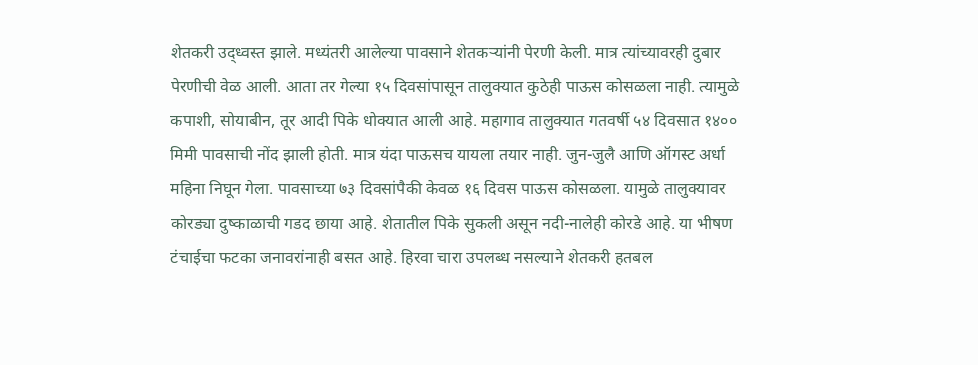शेतकरी उद्ध्वस्त झाले. मध्यंतरी आलेल्या पावसाने शेतकऱ्यांनी पेरणी केली. मात्र त्यांच्यावरही दुबार पेरणीची वेळ आली. आता तर गेल्या १५ दिवसांपासून तालुक्यात कुठेही पाऊस कोसळला नाही. त्यामुळे कपाशी, सोयाबीन, तूर आदी पिके धोक्यात आली आहे. महागाव तालुक्यात गतवर्षी ५४ दिवसात १४०० मिमी पावसाची नोंद झाली होती. मात्र यंदा पाऊसच यायला तयार नाही. जुन-जुलै आणि ऑगस्ट अर्धा महिना निघून गेला. पावसाच्या ७३ दिवसांपैकी केवळ १६ दिवस पाऊस कोसळला. यामुळे तालुक्यावर कोरड्या दुष्काळाची गडद छाया आहे. शेतातील पिके सुकली असून नदी-नालेही कोरडे आहे. या भीषण टंचाईचा फटका जनावरांनाही बसत आहे. हिरवा चारा उपलब्ध नसल्याने शेतकरी हतबल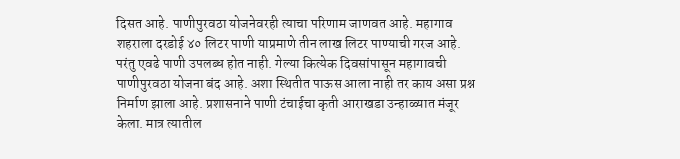दिसत आहे. पाणीपुरवठा योजनेवरही त्याचा परिणाम जाणवत आहे. महागाव शहराला दरडोई ४० लिटर पाणी याप्रमाणे तीन लाख लिटर पाण्याची गरज आहे. परंतु एवढे पाणी उपलब्ध होत नाही. गेल्या कित्येक दिवसांपासून महागावची पाणीपुरवठा योजना बंद आहे. अशा स्थितीत पाऊस आला नाही तर काय असा प्रश्न निर्माण झाला आहे. प्रशासनाने पाणी टंचाईचा कृती आराखडा उन्हाळ्यात मंजूर केला. मात्र त्यातील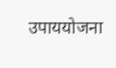उपाययोजना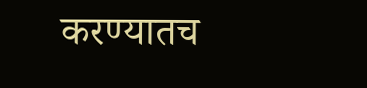करण्यातच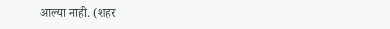आल्या नाही. (शहर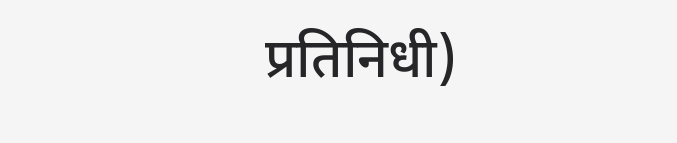प्रतिनिधी)